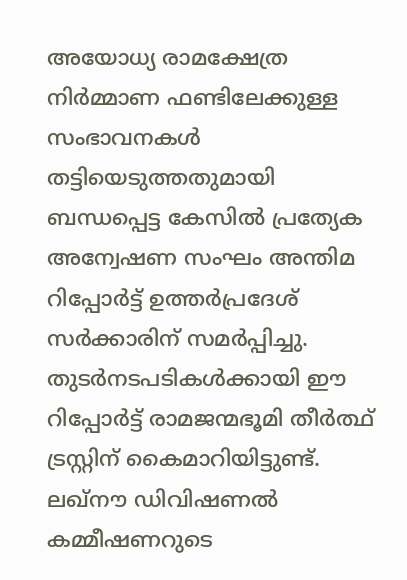അയോധ്യ രാമക്ഷേത്ര നിർമ്മാണ ഫണ്ടിലേക്കുള്ള സംഭാവനകൾ തട്ടിയെടുത്തതുമായി ബന്ധപ്പെട്ട കേസിൽ പ്രത്യേക അന്വേഷണ സംഘം അന്തിമ റിപ്പോർട്ട് ഉത്തർപ്രദേശ് സർക്കാരിന് സമർപ്പിച്ചു. തുടർനടപടികൾക്കായി ഈ റിപ്പോർട്ട് രാമജന്മഭൂമി തീർത്ഥ് ട്രസ്റ്റിന് കൈമാറിയിട്ടുണ്ട്. ലഖ്നൗ ഡിവിഷണൽ കമ്മീഷണറുടെ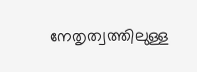നേതൃത്വത്തിലുള്ള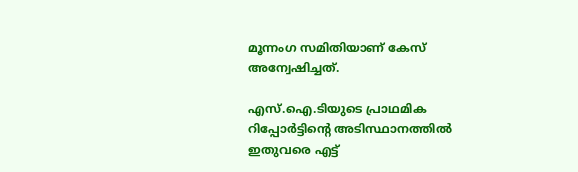മൂന്നംഗ സമിതിയാണ് കേസ് അന്വേഷിച്ചത്.

എസ്.ഐ.ടിയുടെ പ്രാഥമിക റിപ്പോർട്ടിന്റെ അടിസ്ഥാനത്തിൽ ഇതുവരെ എട്ട്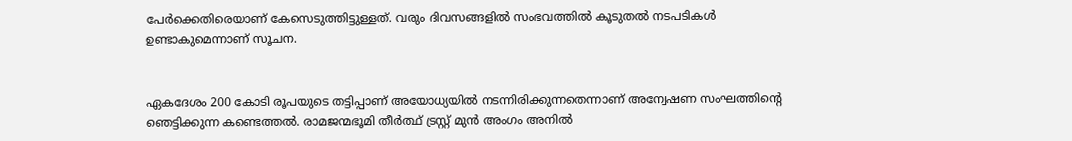പേർക്കെതിരെയാണ് കേസെടുത്തിട്ടുള്ളത്. വരും ദിവസങ്ങളിൽ സംഭവത്തിൽ കൂടുതൽ നടപടികൾ ഉണ്ടാകുമെന്നാണ് സൂചന.


ഏകദേശം 200 കോടി രൂപയുടെ തട്ടിപ്പാണ് അയോധ്യയിൽ നടന്നിരിക്കുന്നതെന്നാണ് അന്വേഷണ സംഘത്തിന്റെ ഞെട്ടിക്കുന്ന കണ്ടെത്തൽ. രാമജന്മഭൂമി തീർത്ഥ് ട്രസ്റ്റ് മുൻ അംഗം അനിൽ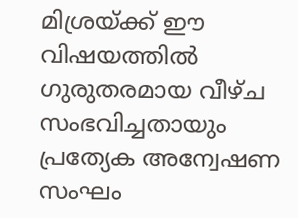മിശ്രയ്ക്ക് ഈ വിഷയത്തിൽ ഗുരുതരമായ വീഴ്ച സംഭവിച്ചതായും പ്രത്യേക അന്വേഷണ സംഘം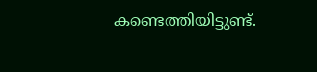കണ്ടെത്തിയിട്ടുണ്ട്.